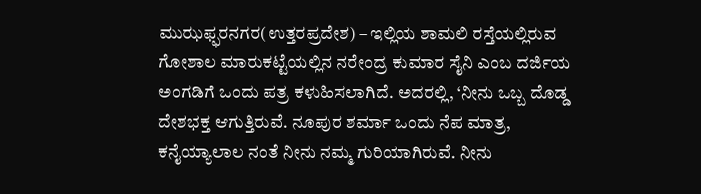ಮುಝಫ್ಫರನಗರ(ಉತ್ತರಪ್ರದೇಶ) – ಇಲ್ಲಿಯ ಶಾಮಲಿ ರಸ್ತೆಯಲ್ಲಿರುವ ಗೋಶಾಲ ಮಾರುಕಟ್ಟೆಯಲ್ಲಿನ ನರೇಂದ್ರ ಕುಮಾರ ಸೈನಿ ಎಂಬ ದರ್ಜಿಯ ಅಂಗಡಿಗೆ ಒಂದು ಪತ್ರ ಕಳುಹಿಸಲಾಗಿದೆ. ಅದರಲ್ಲಿ, ‘ನೀನು ಒಬ್ಬ ದೊಡ್ಡ ದೇಶಭಕ್ತ ಆಗುತ್ತಿರುವೆ. ನೂಪುರ ಶರ್ಮಾ ಒಂದು ನೆಪ ಮಾತ್ರ, ಕನೈಯ್ಯಾಲಾಲ ನಂತೆ ನೀನು ನಮ್ಮ ಗುರಿಯಾಗಿರುವೆ. ನೀನು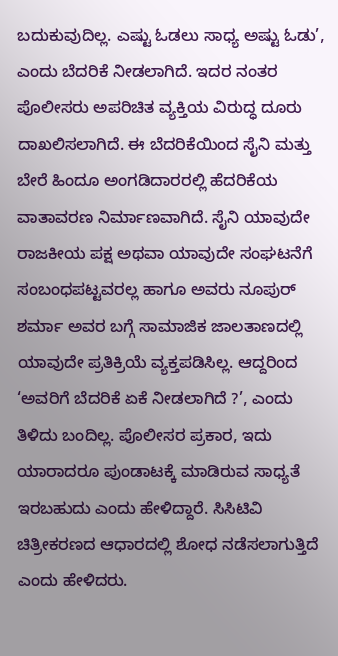ಬದುಕುವುದಿಲ್ಲ. ಎಷ್ಟು ಓಡಲು ಸಾಧ್ಯ ಅಷ್ಟು ಓಡು’, ಎಂದು ಬೆದರಿಕೆ ನೀಡಲಾಗಿದೆ. ಇದರ ನಂತರ ಪೊಲೀಸರು ಅಪರಿಚಿತ ವ್ಯಕ್ತಿಯ ವಿರುದ್ಧ ದೂರು ದಾಖಲಿಸಲಾಗಿದೆ. ಈ ಬೆದರಿಕೆಯಿಂದ ಸೈನಿ ಮತ್ತು ಬೇರೆ ಹಿಂದೂ ಅಂಗಡಿದಾರರಲ್ಲಿ ಹೆದರಿಕೆಯ ವಾತಾವರಣ ನಿರ್ಮಾಣವಾಗಿದೆ. ಸೈನಿ ಯಾವುದೇ ರಾಜಕೀಯ ಪಕ್ಷ ಅಥವಾ ಯಾವುದೇ ಸಂಘಟನೆಗೆ ಸಂಬಂಧಪಟ್ಟವರಲ್ಲ ಹಾಗೂ ಅವರು ನೂಪುರ್ ಶರ್ಮಾ ಅವರ ಬಗ್ಗೆ ಸಾಮಾಜಿಕ ಜಾಲತಾಣದಲ್ಲಿ ಯಾವುದೇ ಪ್ರತಿಕ್ರಿಯೆ ವ್ಯಕ್ತಪಡಿಸಿಲ್ಲ. ಆದ್ದರಿಂದ ‘ಅವರಿಗೆ ಬೆದರಿಕೆ ಏಕೆ ನೀಡಲಾಗಿದೆ ?’, ಎಂದು ತಿಳಿದು ಬಂದಿಲ್ಲ. ಪೊಲೀಸರ ಪ್ರಕಾರ, ಇದು ಯಾರಾದರೂ ಪುಂಡಾಟಕ್ಕೆ ಮಾಡಿರುವ ಸಾಧ್ಯತೆ ಇರಬಹುದು ಎಂದು ಹೇಳಿದ್ದಾರೆ. ಸಿಸಿಟಿವಿ ಚಿತ್ರೀಕರಣದ ಆಧಾರದಲ್ಲಿ ಶೋಧ ನಡೆಸಲಾಗುತ್ತಿದೆ ಎಂದು ಹೇಳಿದರು.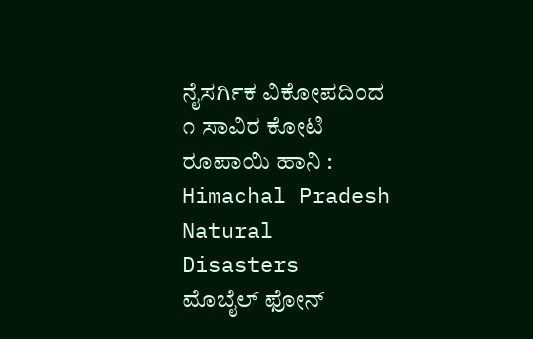ನೈಸರ್ಗಿಕ ವಿಕೋಪದಿಂದ ೧ ಸಾವಿರ ಕೋಟಿ ರೂಪಾಯಿ ಹಾನಿ : Himachal Pradesh Natural Disasters
ಮೊಬೈಲ್ ಫೋನ್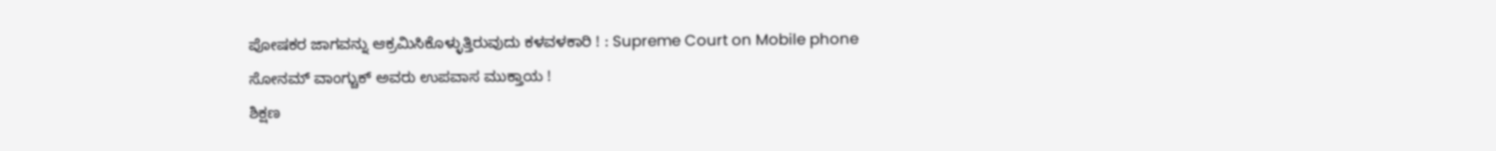ಪೋಷಕರ ಜಾಗವನ್ನು ಆಕ್ರಮಿಸಿಕೊಳ್ಳುತ್ತಿರುವುದು ಕಳವಳಕಾರಿ ! : Supreme Court on Mobile phone
ಸೋನಮ್ ವಾಂಗ್ಚುಕ್ ಅವರು ಉಪವಾಸ ಮುಕ್ತಾಯ !
ಶಿಕ್ಷಣ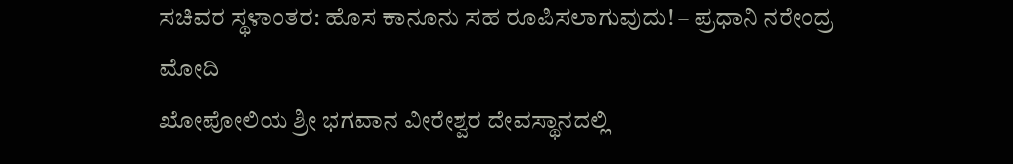ಸಚಿವರ ಸ್ಥಳಾಂತರ: ಹೊಸ ಕಾನೂನು ಸಹ ರೂಪಿಸಲಾಗುವುದು! – ಪ್ರಧಾನಿ ನರೇಂದ್ರ ಮೋದಿ
ಖೋಪೋಲಿಯ ಶ್ರೀ ಭಗವಾನ ವೀರೇಶ್ವರ ದೇವಸ್ಥಾನದಲ್ಲಿ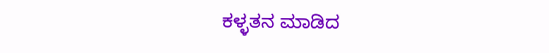ಕಳ್ಳತನ ಮಾಡಿದ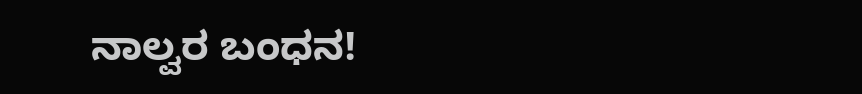ನಾಲ್ವರ ಬಂಧನ!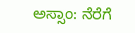ಅಸ್ಸಾಂ: ನೆರೆಗೆ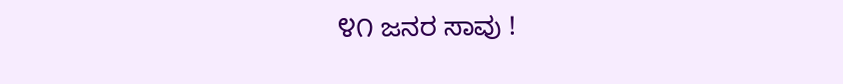೪೧ ಜನರ ಸಾವು !